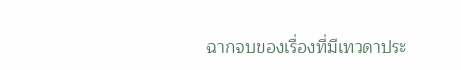ฉากจบของเรื่องที่มีเทวดาประ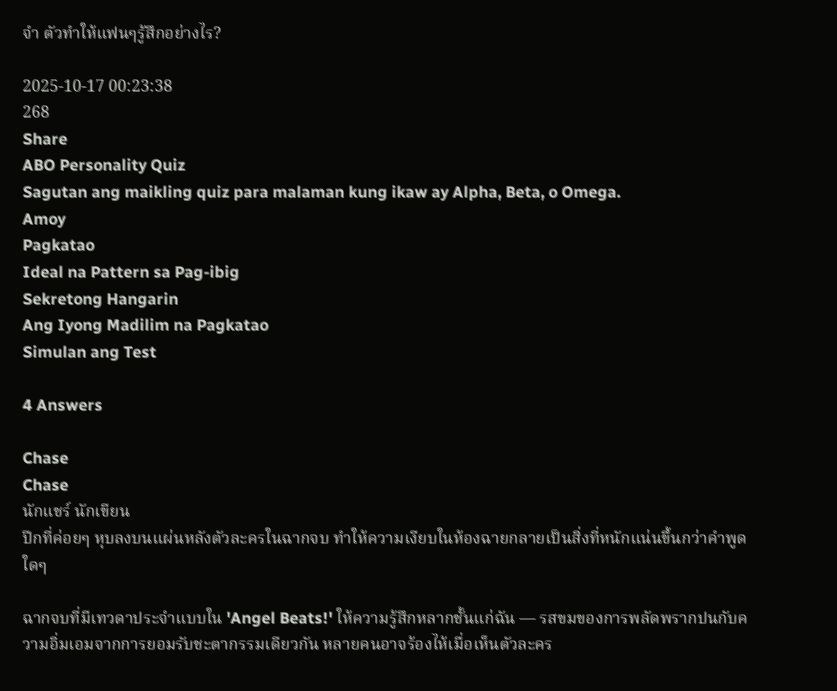จํา ตัวทำให้แฟนๆรู้สึกอย่างไร?

2025-10-17 00:23:38
268
Share
ABO Personality Quiz
Sagutan ang maikling quiz para malaman kung ikaw ay Alpha, Beta, o Omega.
Amoy
Pagkatao
Ideal na Pattern sa Pag-ibig
Sekretong Hangarin
Ang Iyong Madilim na Pagkatao
Simulan ang Test

4 Answers

Chase
Chase
นักแชร์ นักเขียน
ปีกที่ค่อยๆ หุบลงบนแผ่นหลังตัวละครในฉากจบ ทำให้ความเงียบในห้องฉายกลายเป็นสิ่งที่หนักแน่นขึ้นกว่าคำพูดใดๆ

ฉากจบที่มีเทวดาประจําแบบใน 'Angel Beats!' ให้ความรู้สึกหลากชั้นแก่ฉัน — รสขมของการพลัดพรากปนกับความอิ่มเอมจากการยอมรับชะตากรรมเดียวกัน หลายคนอาจร้องไห้เมื่อเห็นตัวละคร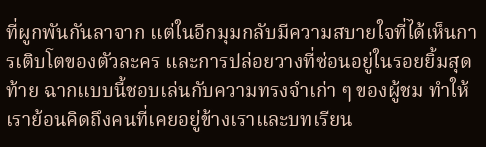ที่ผูกพันกันลาจาก แต่ในอีกมุมกลับมีความสบายใจที่ได้เห็นการเติบโตของตัวละคร และการปล่อยวางที่ซ่อนอยู่ในรอยยิ้มสุดท้าย ฉากแบบนี้ชอบเล่นกับความทรงจำเก่า ๆ ของผู้ชม ทำให้เราย้อนคิดถึงคนที่เคยอยู่ข้างเราและบทเรียน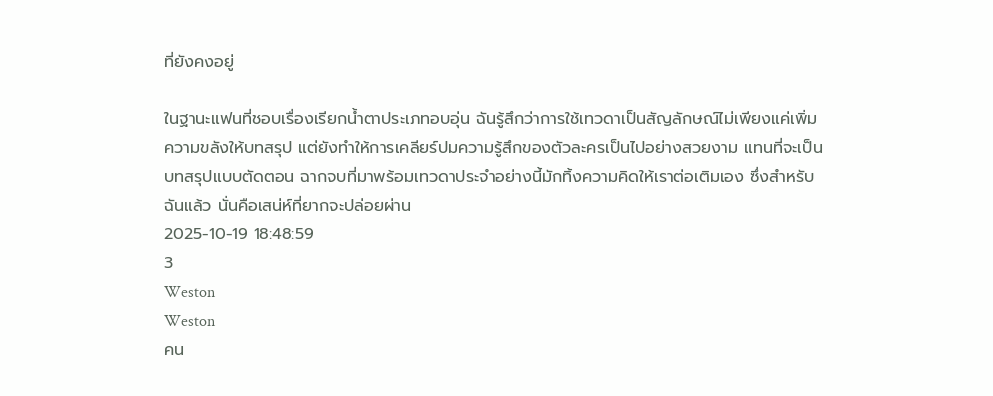ที่ยังคงอยู่

ในฐานะแฟนที่ชอบเรื่องเรียกน้ำตาประเภทอบอุ่น ฉันรู้สึกว่าการใช้เทวดาเป็นสัญลักษณ์ไม่เพียงแค่เพิ่มความขลังให้บทสรุป แต่ยังทำให้การเคลียร์ปมความรู้สึกของตัวละครเป็นไปอย่างสวยงาม แทนที่จะเป็นบทสรุปแบบตัดตอน ฉากจบที่มาพร้อมเทวดาประจําอย่างนี้มักทิ้งความคิดให้เราต่อเติมเอง ซึ่งสำหรับฉันแล้ว นั่นคือเสน่ห์ที่ยากจะปล่อยผ่าน
2025-10-19 18:48:59
3
Weston
Weston
คน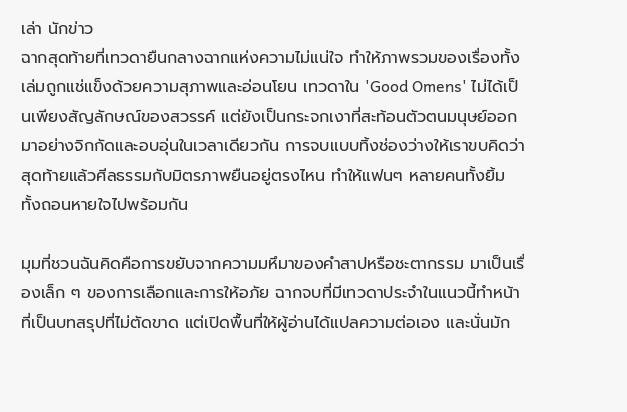เล่า นักข่าว
ฉากสุดท้ายที่เทวดายืนกลางฉากแห่งความไม่แน่ใจ ทำให้ภาพรวมของเรื่องทั้งเล่มถูกแช่แข็งด้วยความสุภาพและอ่อนโยน เทวดาใน 'Good Omens' ไม่ได้เป็นเพียงสัญลักษณ์ของสวรรค์ แต่ยังเป็นกระจกเงาที่สะท้อนตัวตนมนุษย์ออกมาอย่างจิกกัดและอบอุ่นในเวลาเดียวกัน การจบแบบทิ้งช่องว่างให้เราขบคิดว่าสุดท้ายแล้วศีลธรรมกับมิตรภาพยืนอยู่ตรงไหน ทำให้แฟนๆ หลายคนทั้งยิ้มทั้งถอนหายใจไปพร้อมกัน

มุมที่ชวนฉันคิดคือการขยับจากความมหึมาของคำสาปหรือชะตากรรม มาเป็นเรื่องเล็ก ๆ ของการเลือกและการให้อภัย ฉากจบที่มีเทวดาประจําในแนวนี้ทำหน้าที่เป็นบทสรุปที่ไม่ตัดขาด แต่เปิดพื้นที่ให้ผู้อ่านได้แปลความต่อเอง และนั่นมัก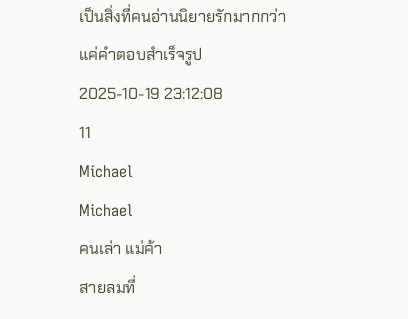เป็นสิ่งที่คนอ่านนิยายรักมากกว่าแค่คำตอบสำเร็จรูป
2025-10-19 23:12:08
11
Michael
Michael
คนเล่า แม่ค้า
สายลมที่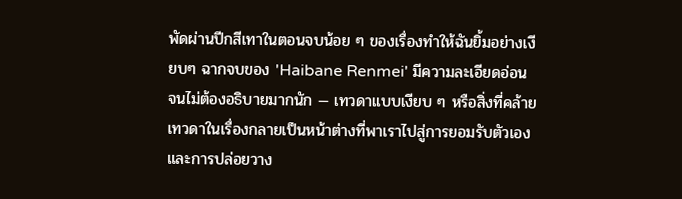พัดผ่านปีกสีเทาในตอนจบน้อย ๆ ของเรื่องทำให้ฉันยิ้มอย่างเงียบๆ ฉากจบของ 'Haibane Renmei' มีความละเอียดอ่อนจนไม่ต้องอธิบายมากนัก — เทวดาแบบเงียบ ๆ หรือสิ่งที่คล้ายเทวดาในเรื่องกลายเป็นหน้าต่างที่พาเราไปสู่การยอมรับตัวเองและการปล่อยวาง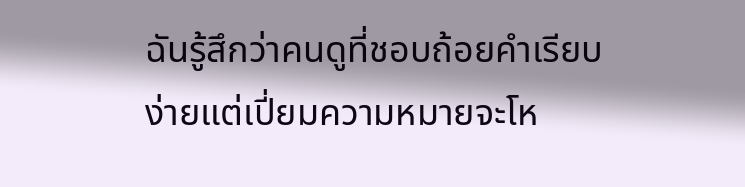ฉันรู้สึกว่าคนดูที่ชอบถ้อยคำเรียบง่ายแต่เปี่ยมความหมายจะโห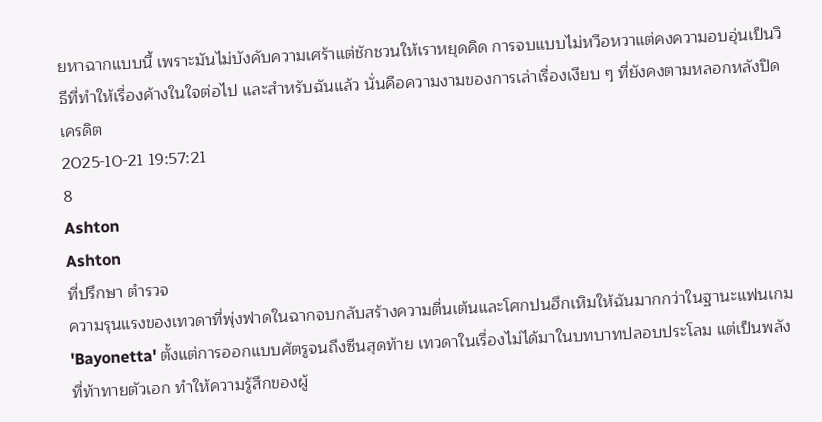ยหาฉากแบบนี้ เพราะมันไม่บังคับความเศร้าแต่ชักชวนให้เราหยุดคิด การจบแบบไม่หวือหวาแต่คงความอบอุ่นเป็นวิธีที่ทำให้เรื่องค้างในใจต่อไป และสำหรับฉันแล้ว นั่นคือความงามของการเล่าเรื่องเงียบ ๆ ที่ยังคงตามหลอกหลังปิดเครดิต
2025-10-21 19:57:21
8
Ashton
Ashton
ที่ปรึกษา ตำรวจ
ความรุนแรงของเทวดาที่พุ่งฟาดในฉากจบกลับสร้างความตื่นเต้นและโศกปนฮึกเหิมให้ฉันมากกว่าในฐานะแฟนเกม 'Bayonetta' ตั้งแต่การออกแบบศัตรูจนถึงซีนสุดท้าย เทวดาในเรื่องไม่ได้มาในบทบาทปลอบประโลม แต่เป็นพลังที่ท้าทายตัวเอก ทำให้ความรู้สึกของผู้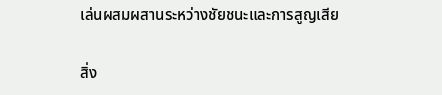เล่นผสมผสานระหว่างชัยชนะและการสูญเสีย

สิ่ง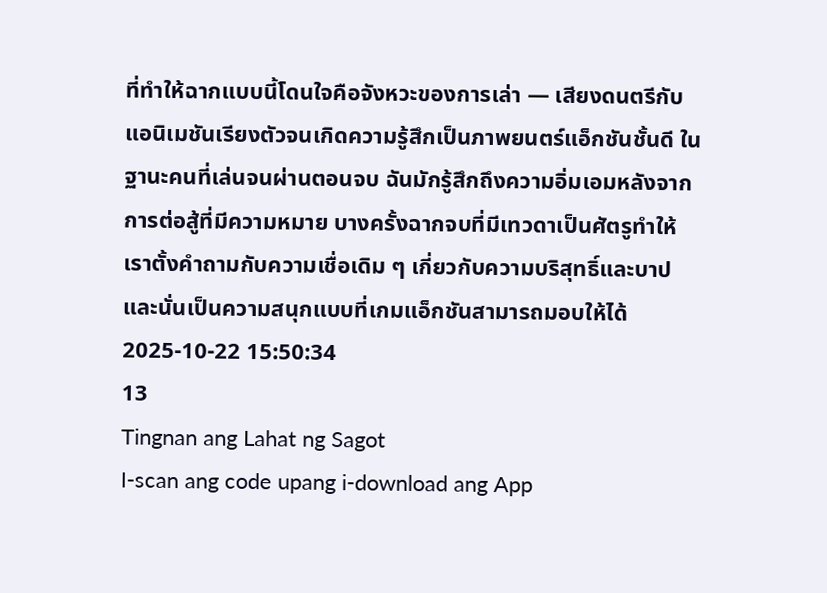ที่ทำให้ฉากแบบนี้โดนใจคือจังหวะของการเล่า — เสียงดนตรีกับแอนิเมชันเรียงตัวจนเกิดความรู้สึกเป็นภาพยนตร์แอ็กชันชั้นดี ในฐานะคนที่เล่นจนผ่านตอนจบ ฉันมักรู้สึกถึงความอิ่มเอมหลังจากการต่อสู้ที่มีความหมาย บางครั้งฉากจบที่มีเทวดาเป็นศัตรูทำให้เราตั้งคำถามกับความเชื่อเดิม ๆ เกี่ยวกับความบริสุทธิ์และบาป และนั่นเป็นความสนุกแบบที่เกมแอ็กชันสามารถมอบให้ได้
2025-10-22 15:50:34
13
Tingnan ang Lahat ng Sagot
I-scan ang code upang i-download ang App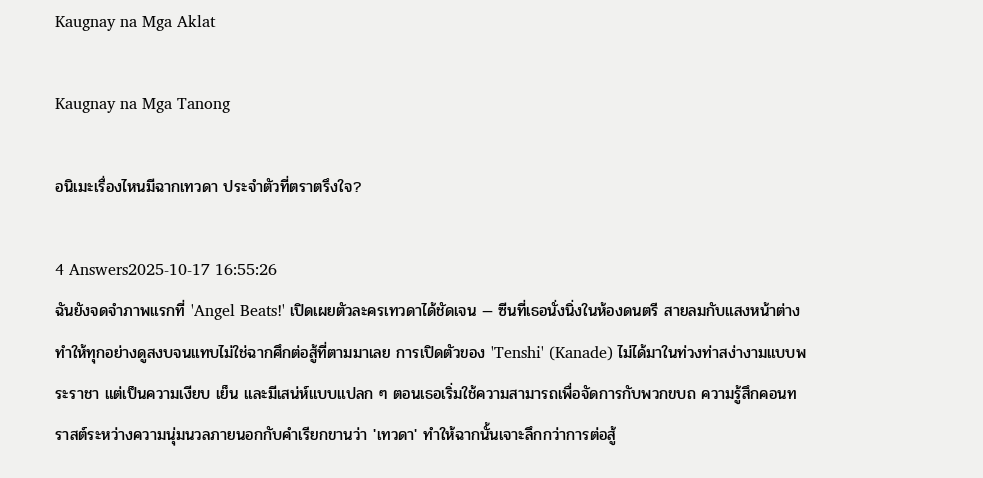Kaugnay na Mga Aklat

Kaugnay na Mga Tanong

อนิเมะเรื่องไหนมีฉากเทวดา ประจําตัวที่ตราตรึงใจ?

4 Answers2025-10-17 16:55:26
ฉันยังจดจำภาพแรกที่ 'Angel Beats!' เปิดเผยตัวละครเทวดาได้ชัดเจน — ซีนที่เธอนั่งนิ่งในห้องดนตรี สายลมกับแสงหน้าต่างทำให้ทุกอย่างดูสงบจนแทบไม่ใช่ฉากศึกต่อสู้ที่ตามมาเลย การเปิดตัวของ 'Tenshi' (Kanade) ไม่ได้มาในท่วงท่าสง่างามแบบพระราชา แต่เป็นความเงียบ เย็น และมีเสน่ห์แบบแปลก ๆ ตอนเธอเริ่มใช้ความสามารถเพื่อจัดการกับพวกขบถ ความรู้สึกคอนทราสต์ระหว่างความนุ่มนวลภายนอกกับคำเรียกขานว่า 'เทวดา' ทำให้ฉากนั้นเจาะลึกกว่าการต่อสู้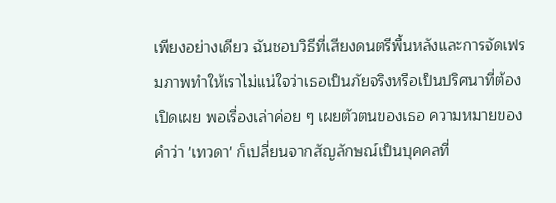เพียงอย่างเดียว ฉันชอบวิธีที่เสียงดนตรีพื้นหลังและการจัดเฟรมภาพทำให้เราไม่แน่ใจว่าเธอเป็นภัยจริงหรือเป็นปริศนาที่ต้องเปิดเผย พอเรื่องเล่าค่อย ๆ เผยตัวตนของเธอ ความหมายของคำว่า 'เทวดา' ก็เปลี่ยนจากสัญลักษณ์เป็นบุคคลที่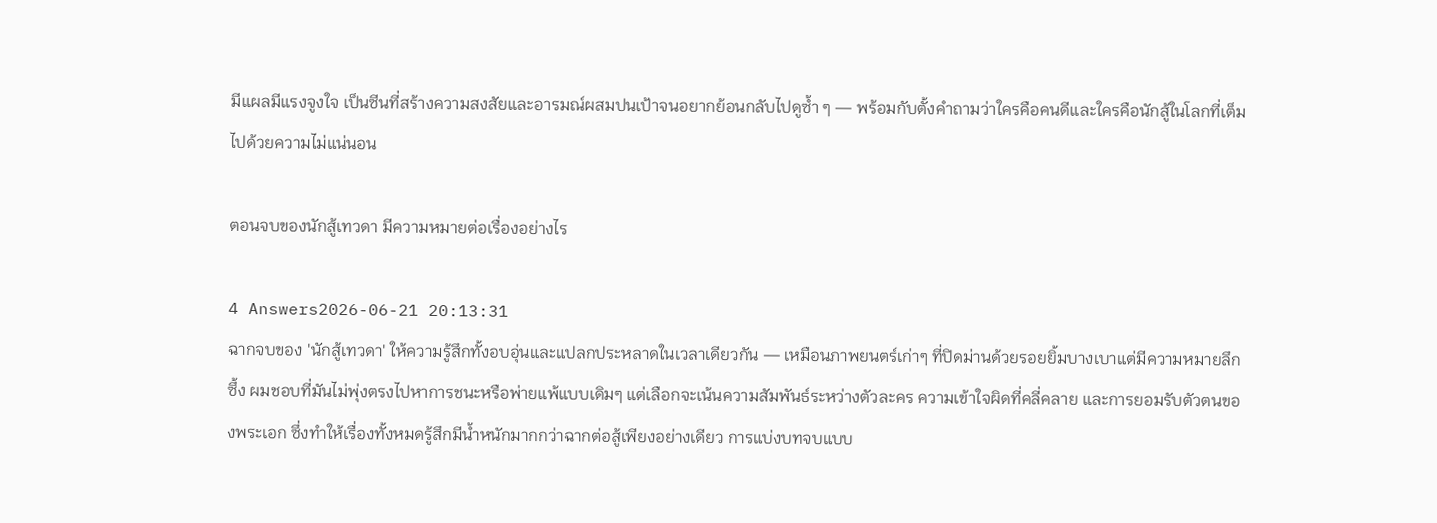มีแผลมีแรงจูงใจ เป็นซีนที่สร้างความสงสัยและอารมณ์ผสมปนเป้าจนอยากย้อนกลับไปดูซ้ำ ๆ — พร้อมกับตั้งคำถามว่าใครคือคนดีและใครคือนักสู้ในโลกที่เต็มไปด้วยความไม่แน่นอน

ตอนจบของนักสู้เทวดา มีความหมายต่อเรื่องอย่างไร

4 Answers2026-06-21 20:13:31
ฉากจบของ 'นักสู้เทวดา' ให้ความรู้สึกทั้งอบอุ่นและแปลกประหลาดในเวลาเดียวกัน — เหมือนภาพยนตร์เก่าๆ ที่ปิดม่านด้วยรอยยิ้มบางเบาแต่มีความหมายลึกซึ้ง ผมชอบที่มันไม่พุ่งตรงไปหาการชนะหรือพ่ายแพ้แบบเดิมๆ แต่เลือกจะเน้นความสัมพันธ์ระหว่างตัวละคร ความเข้าใจผิดที่คลี่คลาย และการยอมรับตัวตนของพระเอก ซึ่งทำให้เรื่องทั้งหมดรู้สึกมีน้ำหนักมากกว่าฉากต่อสู้เพียงอย่างเดียว การแบ่งบทจบแบบ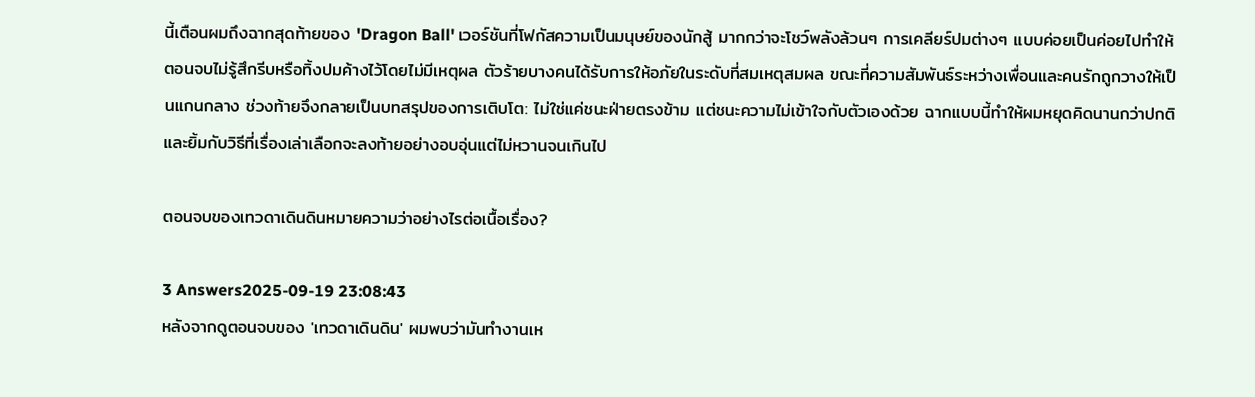นี้เตือนผมถึงฉากสุดท้ายของ 'Dragon Ball' เวอร์ชันที่โฟกัสความเป็นมนุษย์ของนักสู้ มากกว่าจะโชว์พลังล้วนๆ การเคลียร์ปมต่างๆ แบบค่อยเป็นค่อยไปทำให้ตอนจบไม่รู้สึกรีบหรือทิ้งปมค้างไว้โดยไม่มีเหตุผล ตัวร้ายบางคนได้รับการให้อภัยในระดับที่สมเหตุสมผล ขณะที่ความสัมพันธ์ระหว่างเพื่อนและคนรักถูกวางให้เป็นแกนกลาง ช่วงท้ายจึงกลายเป็นบทสรุปของการเติบโต: ไม่ใช่แค่ชนะฝ่ายตรงข้าม แต่ชนะความไม่เข้าใจกับตัวเองด้วย ฉากแบบนี้ทำให้ผมหยุดคิดนานกว่าปกติ และยิ้มกับวิธีที่เรื่องเล่าเลือกจะลงท้ายอย่างอบอุ่นแต่ไม่หวานจนเกินไป

ตอนจบของเทวดาเดินดินหมายความว่าอย่างไรต่อเนื้อเรื่อง?

3 Answers2025-09-19 23:08:43
หลังจากดูตอนจบของ 'เทวดาเดินดิน' ผมพบว่ามันทำงานเห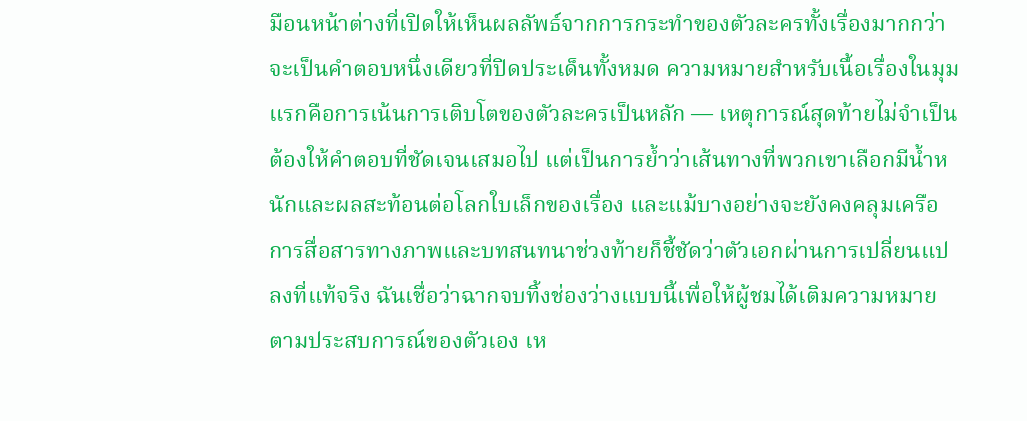มือนหน้าต่างที่เปิดให้เห็นผลลัพธ์จากการกระทำของตัวละครทั้งเรื่องมากกว่าจะเป็นคำตอบหนึ่งเดียวที่ปิดประเด็นทั้งหมด ความหมายสำหรับเนื้อเรื่องในมุมแรกคือการเน้นการเติบโตของตัวละครเป็นหลัก — เหตุการณ์สุดท้ายไม่จำเป็นต้องให้คำตอบที่ชัดเจนเสมอไป แต่เป็นการย้ำว่าเส้นทางที่พวกเขาเลือกมีน้ำหนักและผลสะท้อนต่อโลกใบเล็กของเรื่อง และแม้บางอย่างจะยังคงคลุมเครือ การสื่อสารทางภาพและบทสนทนาช่วงท้ายก็ชี้ชัดว่าตัวเอกผ่านการเปลี่ยนแปลงที่แท้จริง ฉันเชื่อว่าฉากจบทิ้งช่องว่างแบบนี้เพื่อให้ผู้ชมได้เติมความหมายตามประสบการณ์ของตัวเอง เห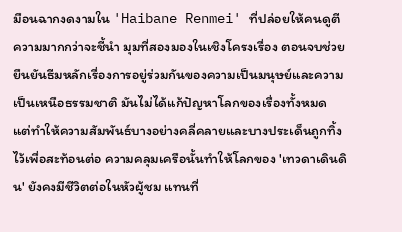มือนฉากงดงามใน 'Haibane Renmei' ที่ปล่อยให้คนดูตีความมากกว่าจะชี้นำ มุมที่สองมองในเชิงโครงเรื่อง ตอนจบช่วยยืนยันธีมหลักเรื่องการอยู่ร่วมกันของความเป็นมนุษย์และความเป็นเหนือธรรมชาติ มันไม่ได้แก้ปัญหาโลกของเรื่องทั้งหมด แต่ทำให้ความสัมพันธ์บางอย่างคลี่คลายและบางประเด็นถูกทิ้งไว้เพื่อสะท้อนต่อ ความคลุมเครือนั้นทำให้โลกของ 'เทวดาเดินดิน' ยังคงมีชีวิตต่อในหัวผู้ชม แทนที่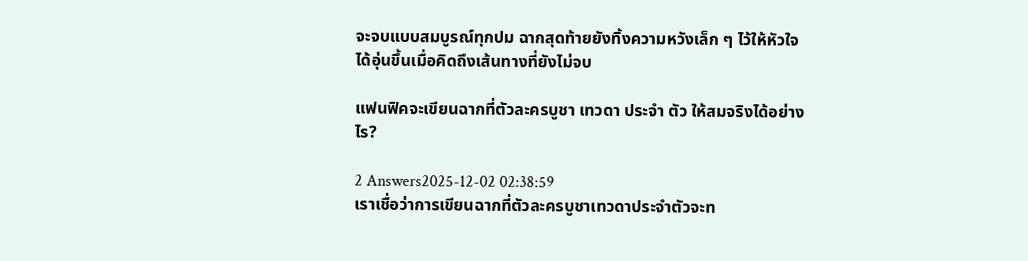จะจบแบบสมบูรณ์ทุกปม ฉากสุดท้ายยังทิ้งความหวังเล็ก ๆ ไว้ให้หัวใจได้อุ่นขึ้นเมื่อคิดถึงเส้นทางที่ยังไม่จบ

แฟนฟิคจะเขียนฉากที่ตัวละครบูชา เทวดา ประจํา ตัว ให้สมจริงได้อย่างไร?

2 Answers2025-12-02 02:38:59
เราเชื่อว่าการเขียนฉากที่ตัวละครบูชาเทวดาประจำตัวจะท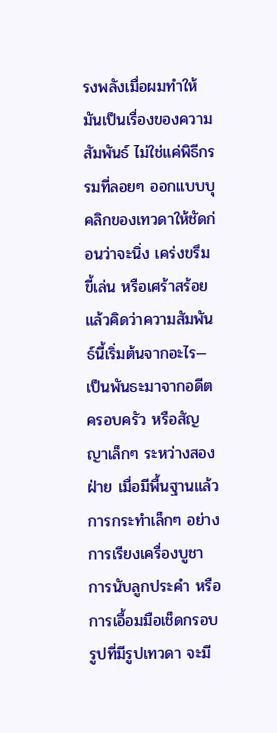รงพลังเมื่อผมทำให้มันเป็นเรื่องของความสัมพันธ์ ไม่ใช่แค่พิธีกรรมที่ลอยๆ ออกแบบบุคลิกของเทวดาให้ชัดก่อนว่าจะนิ่ง เคร่งขรึม ขี้เล่น หรือเศร้าสร้อย แล้วคิดว่าความสัมพันธ์นี้เริ่มต้นจากอะไร—เป็นพันธะมาจากอดีต ครอบครัว หรือสัญญาเล็กๆ ระหว่างสองฝ่าย เมื่อมีพื้นฐานแล้ว การกระทำเล็กๆ อย่างการเรียงเครื่องบูชา การนับลูกประคำ หรือการเอื้อมมือเช็ดกรอบรูปที่มีรูปเทวดา จะมี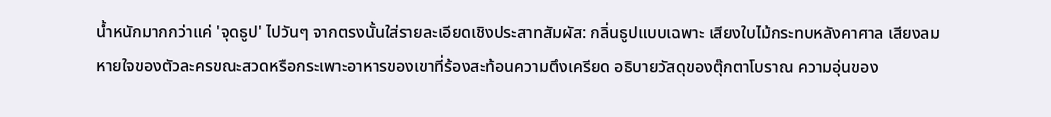น้ำหนักมากกว่าแค่ 'จุดธูป' ไปวันๆ จากตรงนั้นใส่รายละเอียดเชิงประสาทสัมผัส: กลิ่นธูปแบบเฉพาะ เสียงใบไม้กระทบหลังคาศาล เสียงลมหายใจของตัวละครขณะสวดหรือกระเพาะอาหารของเขาที่ร้องสะท้อนความตึงเครียด อธิบายวัสดุของตุ๊กตาโบราณ ความอุ่นของ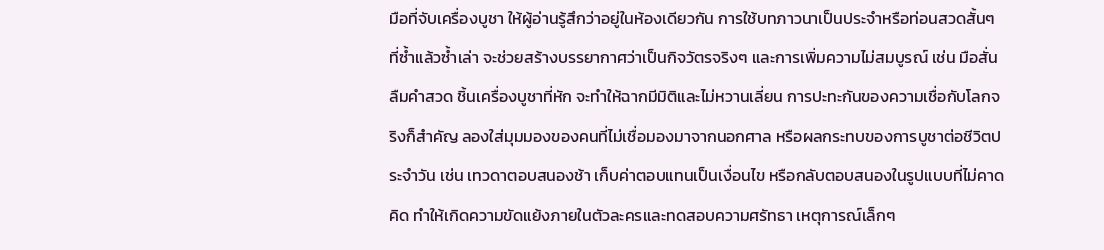มือที่จับเครื่องบูชา ให้ผู้อ่านรู้สึกว่าอยู่ในห้องเดียวกัน การใช้บทภาวนาเป็นประจำหรือท่อนสวดสั้นๆ ที่ซ้ำแล้วซ้ำเล่า จะช่วยสร้างบรรยากาศว่าเป็นกิจวัตรจริงๆ และการเพิ่มความไม่สมบูรณ์ เช่น มือสั่น ลืมคำสวด ชิ้นเครื่องบูชาที่หัก จะทำให้ฉากมีมิติและไม่หวานเลี่ยน การปะทะกันของความเชื่อกับโลกจริงก็สำคัญ ลองใส่มุมมองของคนที่ไม่เชื่อมองมาจากนอกศาล หรือผลกระทบของการบูชาต่อชีวิตประจำวัน เช่น เทวดาตอบสนองช้า เก็บค่าตอบแทนเป็นเงื่อนไข หรือกลับตอบสนองในรูปแบบที่ไม่คาดคิด ทำให้เกิดความขัดแย้งภายในตัวละครและทดสอบความศรัทธา เหตุการณ์เล็กๆ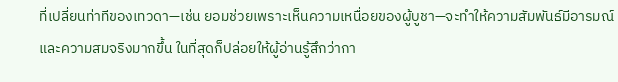ที่เปลี่ยนท่าทีของเทวดา—เช่น ยอมช่วยเพราะเห็นความเหนื่อยของผู้บูชา—จะทำให้ความสัมพันธ์มีอารมณ์และความสมจริงมากขึ้น ในที่สุดก็ปล่อยให้ผู้อ่านรู้สึกว่ากา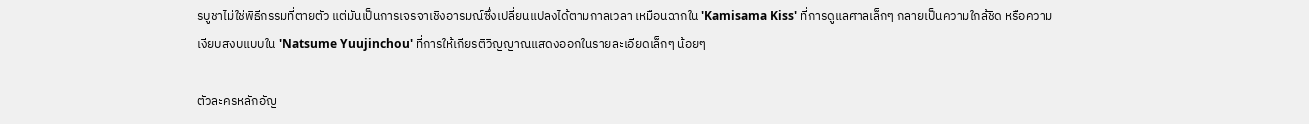รบูชาไม่ใช่พิธีกรรมที่ตายตัว แต่มันเป็นการเจรจาเชิงอารมณ์ซึ่งเปลี่ยนแปลงได้ตามกาลเวลา เหมือนฉากใน 'Kamisama Kiss' ที่การดูแลศาลเล็กๆ กลายเป็นความใกล้ชิด หรือความเงียบสงบแบบใน 'Natsume Yuujinchou' ที่การให้เกียรติวิญญาณแสดงออกในรายละเอียดเล็กๆ น้อยๆ

ตัวละครหลักอัญ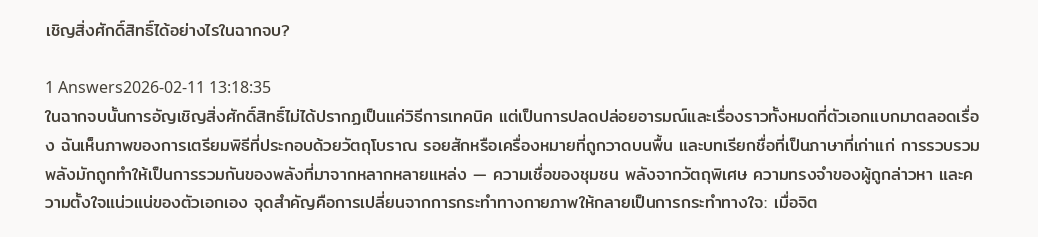เชิญสิ่งศักดิ์สิทธิ์ได้อย่างไรในฉากจบ?

1 Answers2026-02-11 13:18:35
ในฉากจบนั้นการอัญเชิญสิ่งศักดิ์สิทธิ์ไม่ได้ปรากฏเป็นแค่วิธีการเทคนิค แต่เป็นการปลดปล่อยอารมณ์และเรื่องราวทั้งหมดที่ตัวเอกแบกมาตลอดเรื่อง ฉันเห็นภาพของการเตรียมพิธีที่ประกอบด้วยวัตถุโบราณ รอยสักหรือเครื่องหมายที่ถูกวาดบนพื้น และบทเรียกชื่อที่เป็นภาษาที่เก่าแก่ การรวบรวมพลังมักถูกทำให้เป็นการรวมกันของพลังที่มาจากหลากหลายแหล่ง — ความเชื่อของชุมชน พลังจากวัตถุพิเศษ ความทรงจำของผู้ถูกล่าวหา และความตั้งใจแน่วแน่ของตัวเอกเอง จุดสำคัญคือการเปลี่ยนจากการกระทำทางกายภาพให้กลายเป็นการกระทำทางใจ: เมื่อจิต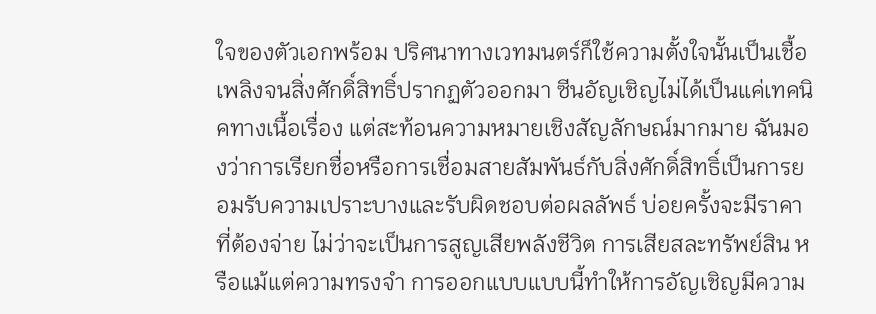ใจของตัวเอกพร้อม ปริศนาทางเวทมนตร์ก็ใช้ความตั้งใจนั้นเป็นเชื้อเพลิงจนสิ่งศักดิ์สิทธิ์ปรากฏตัวออกมา ซีนอัญเชิญไม่ได้เป็นแค่เทคนิคทางเนื้อเรื่อง แต่สะท้อนความหมายเชิงสัญลักษณ์มากมาย ฉันมองว่าการเรียกชื่อหรือการเชื่อมสายสัมพันธ์กับสิ่งศักดิ์สิทธิ์เป็นการยอมรับความเปราะบางและรับผิดชอบต่อผลลัพธ์ บ่อยครั้งจะมีราคาที่ต้องจ่าย ไม่ว่าจะเป็นการสูญเสียพลังชีวิต การเสียสละทรัพย์สิน หรือแม้แต่ความทรงจำ การออกแบบแบบนี้ทำให้การอัญเชิญมีความ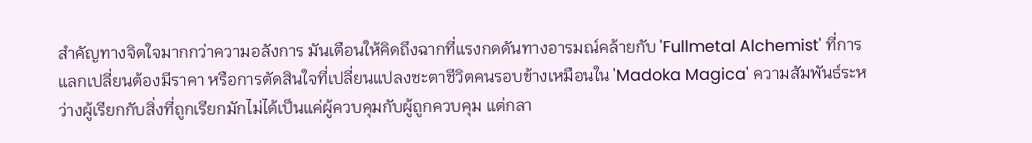สำคัญทางจิตใจมากกว่าความอลังการ มันเตือนให้คิดถึงฉากที่แรงกดดันทางอารมณ์คล้ายกับ 'Fullmetal Alchemist' ที่การแลกเปลี่ยนต้องมีราคา หรือการตัดสินใจที่เปลี่ยนแปลงชะตาชีวิตคนรอบข้างเหมือนใน 'Madoka Magica' ความสัมพันธ์ระหว่างผู้เรียกกับสิ่งที่ถูกเรียกมักไม่ได้เป็นแค่ผู้ควบคุมกับผู้ถูกควบคุม แต่กลา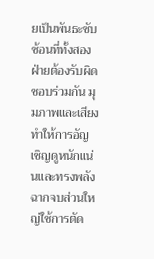ยเป็นพันธะซับซ้อนที่ทั้งสองฝ่ายต้องรับผิดชอบร่วมกัน มุมภาพและเสียงทำให้การอัญเชิญดูหนักแน่นและทรงพลัง ฉากจบส่วนใหญ่ใช้การตัด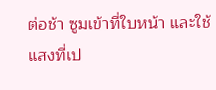ต่อช้า ซูมเข้าที่ใบหน้า และใช้แสงที่เป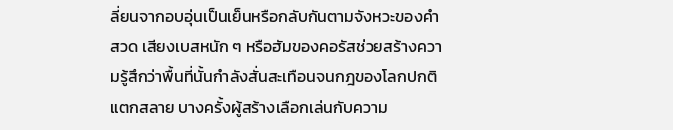ลี่ยนจากอบอุ่นเป็นเย็นหรือกลับกันตามจังหวะของคำสวด เสียงเบสหนัก ๆ หรือฮัมของคอรัสช่วยสร้างความรู้สึกว่าพื้นที่นั้นกำลังสั่นสะเทือนจนกฎของโลกปกติแตกสลาย บางครั้งผู้สร้างเลือกเล่นกับความ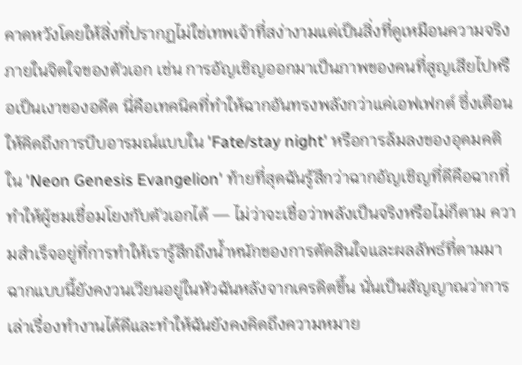คาดหวังโดยให้สิ่งที่ปรากฏไม่ใช่เทพเจ้าที่สง่างามแต่เป็นสิ่งที่ดูเหมือนความจริงภายในจิตใจของตัวเอก เช่น การอัญเชิญออกมาเป็นภาพของคนที่สูญเสียไปหรือเป็นเงาของอดีต นี่คือเทคนิคที่ทำให้ฉากอันทรงพลังกว่าแค่เอฟเฟกต์ ซึ่งเตือนให้คิดถึงการบีบอารมณ์แบบใน 'Fate/stay night' หรือการล้มลงของอุดมคติใน 'Neon Genesis Evangelion' ท้ายที่สุดฉันรู้สึกว่าฉากอัญเชิญที่ดีคือฉากที่ทำให้ผู้ชมเชื่อมโยงกับตัวเอกได้ — ไม่ว่าจะเชื่อว่าพลังเป็นจริงหรือไม่ก็ตาม ความสำเร็จอยู่ที่การทำให้เรารู้สึกถึงน้ำหนักของการตัดสินใจและผลลัพธ์ที่ตามมา ฉากแบบนี้ยังคงวนเวียนอยู่ในหัวฉันหลังจากเครดิตขึ้น นั่นเป็นสัญญาณว่าการเล่าเรื่องทำงานได้ดีและทำให้ฉันยังคงคิดถึงความหมาย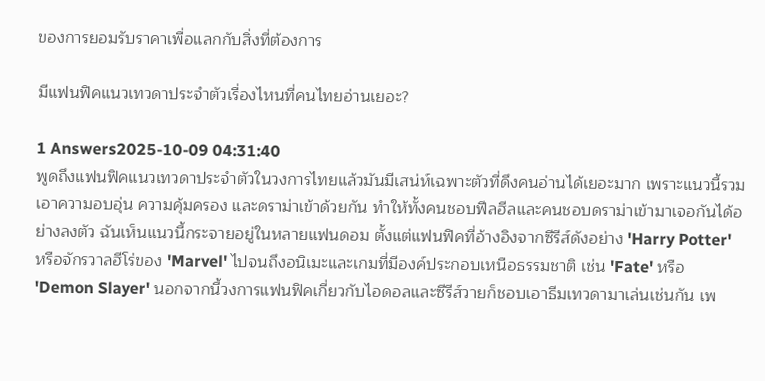ของการยอมรับราคาเพื่อแลกกับสิ่งที่ต้องการ

มีแฟนฟิคแนวเทวดาประจําตัวเรื่องไหนที่คนไทยอ่านเยอะ?

1 Answers2025-10-09 04:31:40
พูดถึงแฟนฟิคแนวเทวดาประจำตัวในวงการไทยแล้วมันมีเสน่ห์เฉพาะตัวที่ดึงคนอ่านได้เยอะมาก เพราะแนวนี้รวมเอาความอบอุ่น ความคุ้มครอง และดราม่าเข้าด้วยกัน ทำให้ทั้งคนชอบฟีลฮีลและคนชอบดราม่าเข้ามาเจอกันได้อย่างลงตัว ฉันเห็นแนวนี้กระจายอยู่ในหลายแฟนดอม ตั้งแต่แฟนฟิคที่อ้างอิงจากซีรีส์ดังอย่าง 'Harry Potter' หรือจักรวาลฮีโร่ของ 'Marvel' ไปจนถึงอนิเมะและเกมที่มีองค์ประกอบเหนือธรรมชาติ เช่น 'Fate' หรือ 'Demon Slayer' นอกจากนี้วงการแฟนฟิคเกี่ยวกับไอดอลและซีรีส์วายก็ชอบเอาธีมเทวดามาเล่นเช่นกัน เพ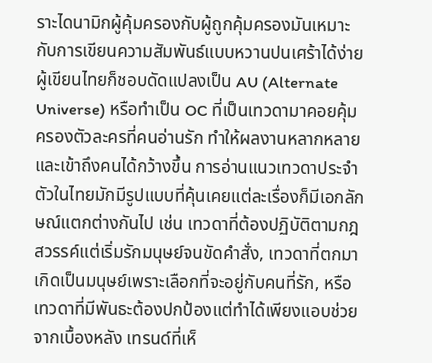ราะไดนามิกผู้คุ้มครองกับผู้ถูกคุ้มครองมันเหมาะกับการเขียนความสัมพันธ์แบบหวานปนเศร้าได้ง่าย ผู้เขียนไทยก็ชอบดัดแปลงเป็น AU (Alternate Universe) หรือทำเป็น OC ที่เป็นเทวดามาคอยคุ้มครองตัวละครที่คนอ่านรัก ทำให้ผลงานหลากหลายและเข้าถึงคนได้กว้างขึ้น การอ่านแนวเทวดาประจำตัวในไทยมักมีรูปแบบที่คุ้นเคยแต่ละเรื่องก็มีเอกลักษณ์แตกต่างกันไป เช่น เทวดาที่ต้องปฏิบัติตามกฎสวรรค์แต่เริ่มรักมนุษย์จนขัดคำสั่ง, เทวดาที่ตกมาเกิดเป็นมนุษย์เพราะเลือกที่จะอยู่กับคนที่รัก, หรือเทวดาที่มีพันธะต้องปกป้องแต่ทำได้เพียงแอบช่วยจากเบื้องหลัง เทรนด์ที่เห็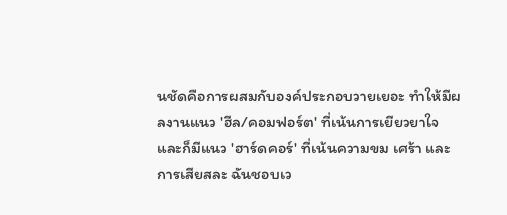นชัดคือการผสมกับองค์ประกอบวายเยอะ ทำให้มีผลงานแนว 'ฮีล/คอมฟอร์ต' ที่เน้นการเยียวยาใจ และก็มีแนว 'ฮาร์ดคอร์' ที่เน้นความขม เศร้า และการเสียสละ ฉันชอบเว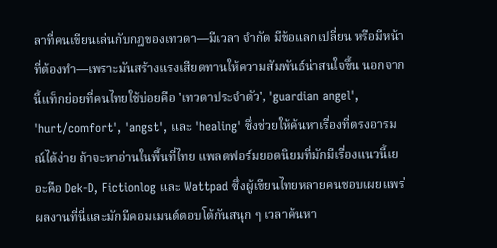ลาที่คนเขียนเล่นกับกฎของเทวดา—มีเวลา จำกัด มีข้อแลกเปลี่ยน หรือมีหน้าที่ต้องทำ—เพราะมันสร้างแรงเสียดทานให้ความสัมพันธ์น่าสนใจขึ้น นอกจากนี้แท็กย่อยที่คนไทยใช้บ่อยคือ 'เทวดาประจำตัว', 'guardian angel', 'hurt/comfort', 'angst', และ 'healing' ซึ่งช่วยให้ค้นหาเรื่องที่ตรงอารมณ์ได้ง่าย ถ้าจะหาอ่านในพื้นที่ไทย แพลตฟอร์มยอดนิยมที่มักมีเรื่องแนวนี้เยอะคือ Dek-D, Fictionlog และ Wattpad ซึ่งผู้เขียนไทยหลายคนชอบเผยแพร่ผลงานที่นี่และมักมีคอมเมนต์ตอบโต้กันสนุก ๆ เวลาค้นหา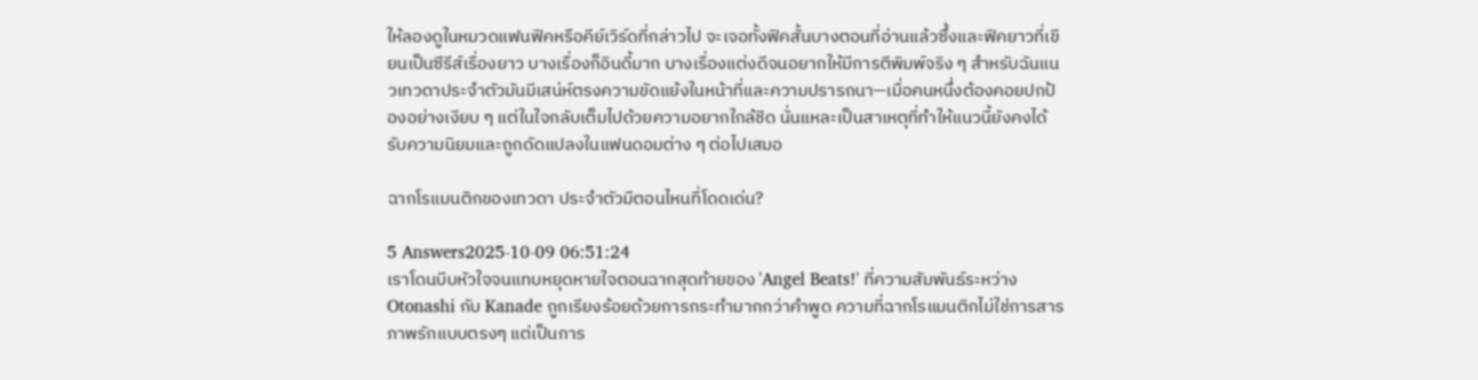ให้ลองดูในหมวดแฟนฟิคหรือคีย์เวิร์ดที่กล่าวไป จะเจอทั้งฟิคสั้นบางตอนที่อ่านแล้วซึ้งและฟิคยาวที่เขียนเป็นซีรีส์เรื่องยาว บางเรื่องก็อินดี้มาก บางเรื่องแต่งดีจนอยากให้มีการตีพิมพ์จริง ๆ สำหรับฉันแนวเทวดาประจำตัวมันมีเสน่ห์ตรงความขัดแย้งในหน้าที่และความปรารถนา—เมื่อคนหนึ่งต้องคอยปกป้องอย่างเงียบ ๆ แต่ในใจกลับเต็มไปด้วยความอยากใกล้ชิด นั่นแหละเป็นสาเหตุที่ทำให้แนวนี้ยังคงได้รับความนิยมและถูกดัดแปลงในแฟนดอมต่าง ๆ ต่อไปเสมอ

ฉากโรแมนติกของเทวดา ประจําตัวมีตอนไหนที่โดดเด่น?

5 Answers2025-10-09 06:51:24
เราโดนบีบหัวใจจนแทบหยุดหายใจตอนฉากสุดท้ายของ 'Angel Beats!' ที่ความสัมพันธ์ระหว่าง Otonashi กับ Kanade ถูกเรียงร้อยด้วยการกระทำมากกว่าคำพูด ความที่ฉากโรแมนติกไม่ใช่การสารภาพรักแบบตรงๆ แต่เป็นการ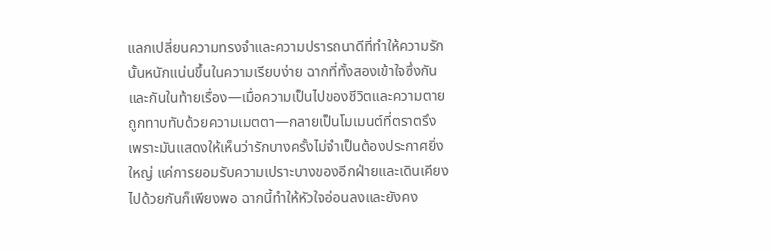แลกเปลี่ยนความทรงจำและความปรารถนาดีที่ทำให้ความรักนั้นหนักแน่นขึ้นในความเรียบง่าย ฉากที่ทั้งสองเข้าใจซึ่งกันและกันในท้ายเรื่อง—เมื่อความเป็นไปของชีวิตและความตายถูกทาบทับด้วยความเมตตา—กลายเป็นโมเมนต์ที่ตราตรึง เพราะมันแสดงให้เห็นว่ารักบางครั้งไม่จำเป็นต้องประกาศยิ่งใหญ่ แค่การยอมรับความเปราะบางของอีกฝ่ายและเดินเคียงไปด้วยกันก็เพียงพอ ฉากนี้ทำให้หัวใจอ่อนลงและยังคง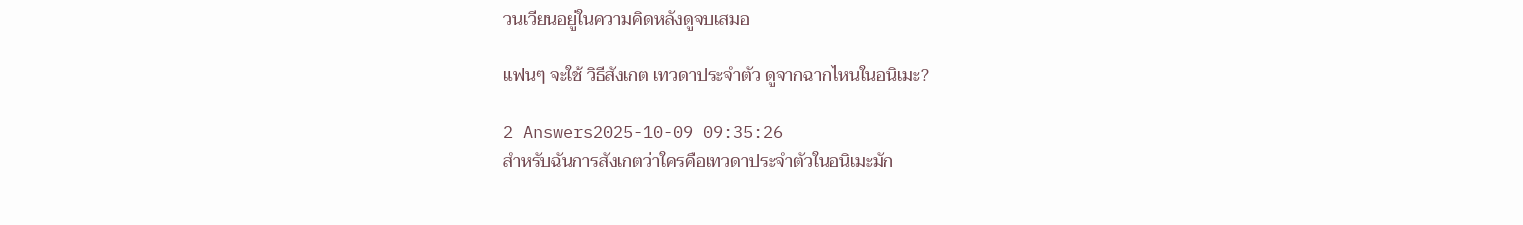วนเวียนอยู่ในความคิดหลังดูจบเสมอ

แฟนๆ จะใช้ วิธีสังเกต เทวดาประจําตัว ดูจากฉากไหนในอนิเมะ?

2 Answers2025-10-09 09:35:26
สำหรับฉันการสังเกตว่าใครคือเทวดาประจำตัวในอนิเมะมัก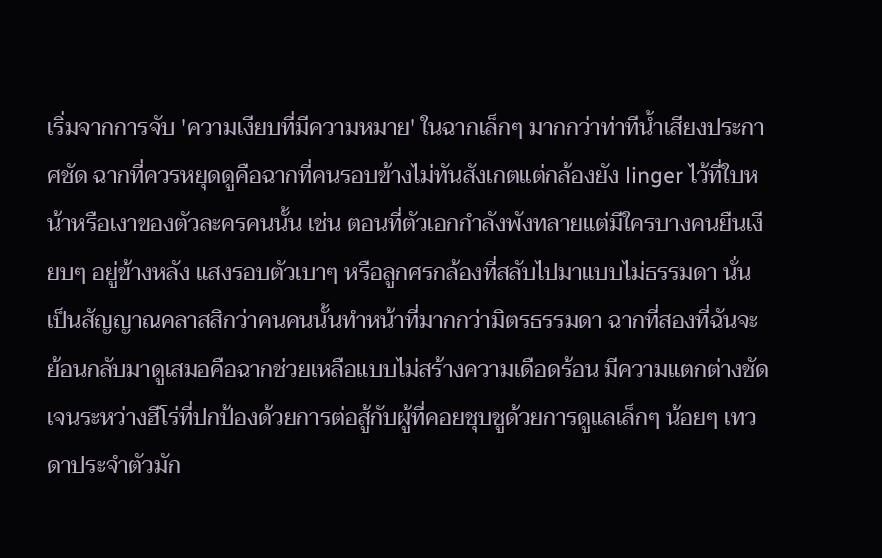เริ่มจากการจับ 'ความเงียบที่มีความหมาย' ในฉากเล็กๆ มากกว่าท่าทีน้ำเสียงประกาศชัด ฉากที่ควรหยุดดูคือฉากที่คนรอบข้างไม่ทันสังเกตแต่กล้องยัง linger ไว้ที่ใบหน้าหรือเงาของตัวละครคนนั้น เช่น ตอนที่ตัวเอกกำลังพังทลายแต่มีใครบางคนยืนเงียบๆ อยู่ข้างหลัง แสงรอบตัวเบาๆ หรือลูกศรกล้องที่สลับไปมาแบบไม่ธรรมดา นั่นเป็นสัญญาณคลาสสิกว่าคนคนนั้นทำหน้าที่มากกว่ามิตรธรรมดา ฉากที่สองที่ฉันจะย้อนกลับมาดูเสมอคือฉากช่วยเหลือแบบไม่สร้างความเดือดร้อน มีความแตกต่างชัดเจนระหว่างฮีโร่ที่ปกป้องด้วยการต่อสู้กับผู้ที่คอยชุบชูด้วยการดูแลเล็กๆ น้อยๆ เทวดาประจำตัวมัก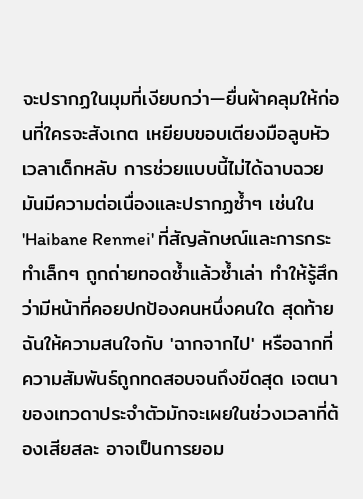จะปรากฏในมุมที่เงียบกว่า—ยื่นผ้าคลุมให้ก่อนที่ใครจะสังเกต เหยียบขอบเตียงมือลูบหัวเวลาเด็กหลับ การช่วยแบบนี้ไม่ได้ฉาบฉวย มันมีความต่อเนื่องและปรากฏซ้ำๆ เช่นใน 'Haibane Renmei' ที่สัญลักษณ์และการกระทำเล็กๆ ถูกถ่ายทอดซ้ำแล้วซ้ำเล่า ทำให้รู้สึกว่ามีหน้าที่คอยปกป้องคนหนึ่งคนใด สุดท้ายฉันให้ความสนใจกับ 'ฉากจากไป' หรือฉากที่ความสัมพันธ์ถูกทดสอบจนถึงขีดสุด เจตนาของเทวดาประจำตัวมักจะเผยในช่วงเวลาที่ต้องเสียสละ อาจเป็นการยอม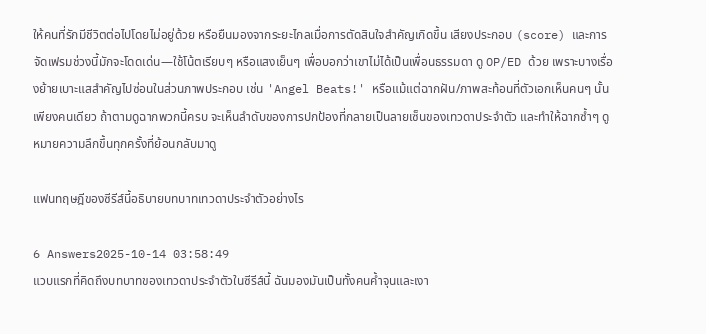ให้คนที่รักมีชีวิตต่อไปโดยไม่อยู่ด้วย หรือยืนมองจากระยะไกลเมื่อการตัดสินใจสำคัญเกิดขึ้น เสียงประกอบ (score) และการจัดเฟรมช่วงนี้มักจะโดดเด่น—ใช้โน้ตเรียบๆ หรือแสงเย็นๆ เพื่อบอกว่าเขาไม่ได้เป็นเพื่อนธรรมดา ดู OP/ED ด้วย เพราะบางเรื่องย้ายเบาะแสสำคัญไปซ่อนในส่วนภาพประกอบ เช่น 'Angel Beats!' หรือแม้แต่ฉากฝัน/ภาพสะท้อนที่ตัวเอกเห็นคนๆ นั้นเพียงคนเดียว ถ้าตามดูฉากพวกนี้ครบ จะเห็นลำดับของการปกป้องที่กลายเป็นลายเซ็นของเทวดาประจำตัว และทำให้ฉากซ้ำๆ ดูหมายความลึกขึ้นทุกครั้งที่ย้อนกลับมาดู

แฟนทฤษฎีของซีรีส์นี้อธิบายบทบาทเทวดาประจำตัวอย่างไร

6 Answers2025-10-14 03:58:49
แวบแรกที่คิดถึงบทบาทของเทวดาประจำตัวในซีรีส์นี้ ฉันมองมันเป็นทั้งคนค้ำจุนและเงา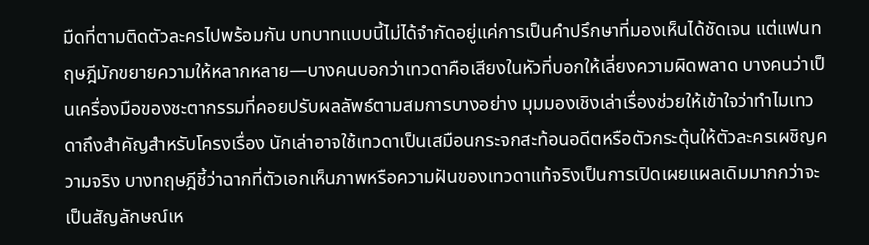มืดที่ตามติดตัวละครไปพร้อมกัน บทบาทแบบนี้ไม่ได้จำกัดอยู่แค่การเป็นคำปรึกษาที่มองเห็นได้ชัดเจน แต่แฟนทฤษฎีมักขยายความให้หลากหลาย—บางคนบอกว่าเทวดาคือเสียงในหัวที่บอกให้เลี่ยงความผิดพลาด บางคนว่าเป็นเครื่องมือของชะตากรรมที่คอยปรับผลลัพธ์ตามสมการบางอย่าง มุมมองเชิงเล่าเรื่องช่วยให้เข้าใจว่าทำไมเทวดาถึงสำคัญสำหรับโครงเรื่อง นักเล่าอาจใช้เทวดาเป็นเสมือนกระจกสะท้อนอดีตหรือตัวกระตุ้นให้ตัวละครเผชิญความจริง บางทฤษฎีชี้ว่าฉากที่ตัวเอกเห็นภาพหรือความฝันของเทวดาแท้จริงเป็นการเปิดเผยแผลเดิมมากกว่าจะเป็นสัญลักษณ์เห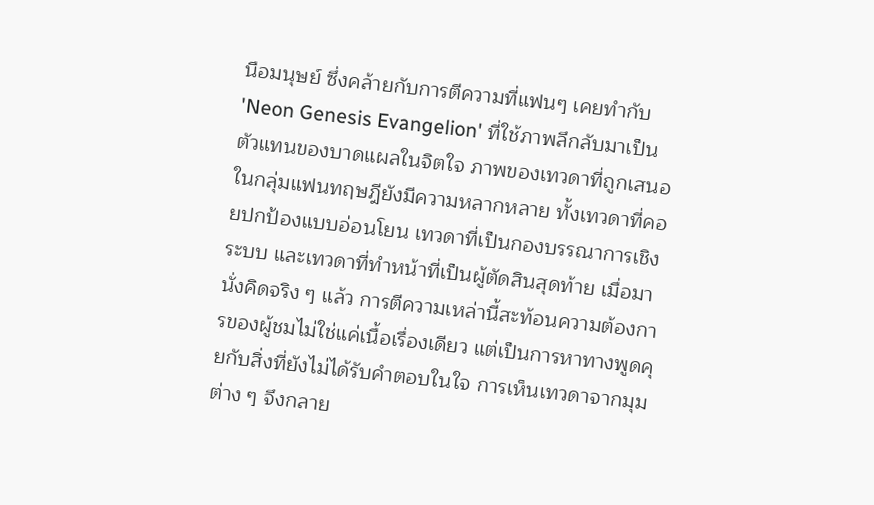นือมนุษย์ ซึ่งคล้ายกับการตีความที่แฟนๆ เคยทำกับ 'Neon Genesis Evangelion' ที่ใช้ภาพลึกลับมาเป็นตัวแทนของบาดแผลในจิตใจ ภาพของเทวดาที่ถูกเสนอในกลุ่มแฟนทฤษฎียังมีความหลากหลาย ทั้งเทวดาที่คอยปกป้องแบบอ่อนโยน เทวดาที่เป็นกองบรรณาการเชิงระบบ และเทวดาที่ทำหน้าที่เป็นผู้ตัดสินสุดท้าย เมื่อมานั่งคิดจริง ๆ แล้ว การตีความเหล่านี้สะท้อนความต้องการของผู้ชมไม่ใช่แค่เนื้อเรื่องเดียว แต่เป็นการหาทางพูดคุยกับสิ่งที่ยังไม่ได้รับคำตอบในใจ การเห็นเทวดาจากมุมต่าง ๆ จึงกลาย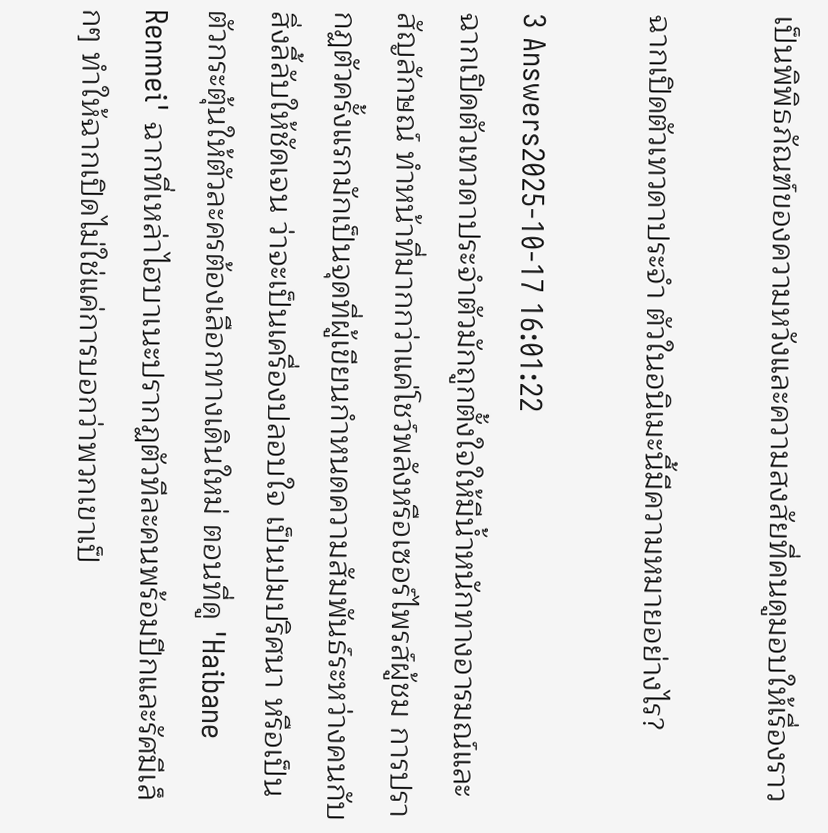เป็นพิพิธภัณฑ์ของความหวังและความสงสัยที่คนดูมอบให้เรื่องราว

ฉากเปิดตัวเทวดาประจํา ตัวในอนิเมะนี้มีความหมายอย่างไร?

3 Answers2025-10-17 16:01:22
ฉากเปิดตัวเทวดาประจำตัวมักถูกตั้งใจให้มีน้ำหนักทางอารมณ์และสัญลักษณ์ ทำหน้าที่มากกว่าแค่โชว์พลังหรือเซอร์ไพรส์ผู้ชม การปรากฏตัวครั้งแรกมักเป็นจุดที่ผู้เขียนกำหนดความสัมพันธ์ระหว่างคนกับสิ่งลี้ลับให้ชัดเจน ว่าจะเป็นเครื่องปลอบใจ เป็นปมปริศนา หรือเป็นตัวกระตุ้นให้ตัวละครต้องเลือกทางเดินใหม่ ตอนที่ดู 'Haibane Renmei' ฉากที่เหล่าไฮบาเนะปรากฏตัวทีละคนพร้อมปีกและรัศมีเล็กๆ ทำให้ฉากเปิดไม่ใช่แค่การบอกว่าพวกเขาเป็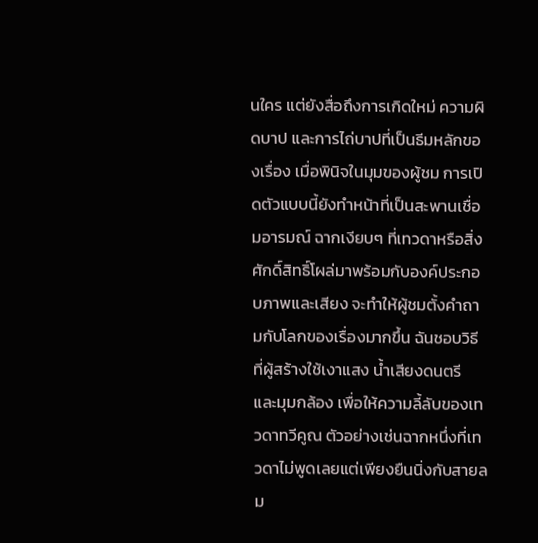นใคร แต่ยังสื่อถึงการเกิดใหม่ ความผิดบาป และการไถ่บาปที่เป็นธีมหลักของเรื่อง เมื่อพินิจในมุมของผู้ชม การเปิดตัวแบบนี้ยังทำหน้าที่เป็นสะพานเชื่อมอารมณ์ ฉากเงียบๆ ที่เทวดาหรือสิ่งศักดิ์สิทธิ์โผล่มาพร้อมกับองค์ประกอบภาพและเสียง จะทำให้ผู้ชมตั้งคำถามกับโลกของเรื่องมากขึ้น ฉันชอบวิธีที่ผู้สร้างใช้เงาแสง น้ำเสียงดนตรี และมุมกล้อง เพื่อให้ความลี้ลับของเทวดาทวีคูณ ตัวอย่างเช่นฉากหนึ่งที่เทวดาไม่พูดเลยแต่เพียงยืนนิ่งกับสายลม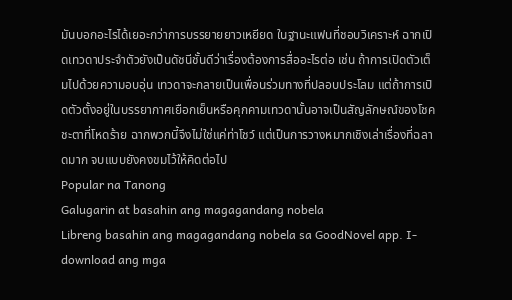มันบอกอะไรได้เยอะกว่าการบรรยายยาวเหยียด ในฐานะแฟนที่ชอบวิเคราะห์ ฉากเปิดเทวดาประจำตัวยังเป็นดัชนีชั้นดีว่าเรื่องต้องการสื่ออะไรต่อ เช่น ถ้าการเปิดตัวเต็มไปด้วยความอบอุ่น เทวดาจะกลายเป็นเพื่อนร่วมทางที่ปลอบประโลม แต่ถ้าการเปิดตัวตั้งอยู่ในบรรยากาศเยือกเย็นหรือคุกคามเทวดานั้นอาจเป็นสัญลักษณ์ของโชคชะตาที่โหดร้าย ฉากพวกนี้จึงไม่ใช่แค่ท่าโชว์ แต่เป็นการวางหมากเชิงเล่าเรื่องที่ฉลาดมาก จบแบบยังคงขมไว้ให้คิดต่อไป
Popular na Tanong
Galugarin at basahin ang magagandang nobela
Libreng basahin ang magagandang nobela sa GoodNovel app. I-download ang mga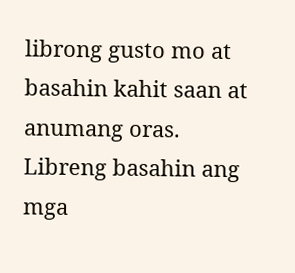librong gusto mo at basahin kahit saan at anumang oras.
Libreng basahin ang mga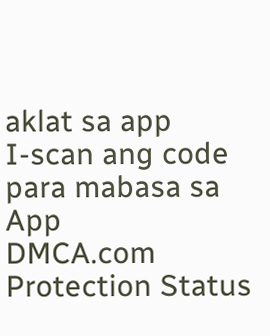aklat sa app
I-scan ang code para mabasa sa App
DMCA.com Protection Status